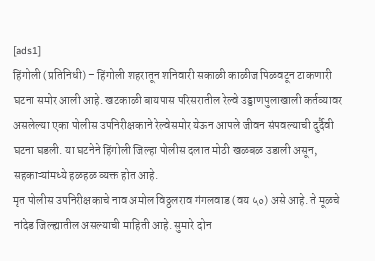[ads1]
हिंगोली (प्रतिनिधी) – हिंगोली शहरातून शनिवारी सकाळी काळीज पिळवटून टाकणारी घटना समोर आली आहे. खटकाळी बायपास परिसरातील रेल्वे उड्डाणपुलाखाली कर्तव्यावर असलेल्या एका पोलीस उपनिरीक्षकाने रेल्वेसमोर येऊन आपले जीवन संपवल्याची दुर्दैवी घटना घडली. या घटनेने हिंगोली जिल्हा पोलीस दलात मोठी खळबळ उडाली असून, सहकाऱ्यांमध्ये हळहळ व्यक्त होत आहे.
मृत पोलीस उपनिरीक्षकाचे नाव अमोल विठ्ठलराव गंगलवाड (वय ५०) असे आहे. ते मूळचे नांदेड जिल्ह्यातील असल्याची माहिती आहे. सुमारे दोन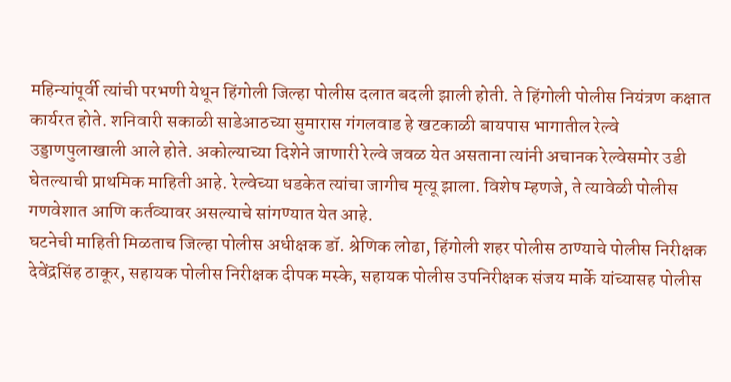महिन्यांपूर्वी त्यांची परभणी येथून हिंगोली जिल्हा पोलीस दलात बदली झाली होती. ते हिंगोली पोलीस नियंत्रण कक्षात कार्यरत होते. शनिवारी सकाळी साडेआठच्या सुमारास गंगलवाड हे खटकाळी बायपास भागातील रेल्वे उड्डाणपुलाखाली आले होते. अकोल्याच्या दिशेने जाणारी रेल्वे जवळ येत असताना त्यांनी अचानक रेल्वेसमोर उडी घेतल्याची प्राथमिक माहिती आहे. रेल्वेच्या धडकेत त्यांचा जागीच मृत्यू झाला. विशेष म्हणजे, ते त्यावेळी पोलीस गणवेशात आणि कर्तव्यावर असल्याचे सांगण्यात येत आहे.
घटनेची माहिती मिळताच जिल्हा पोलीस अधीक्षक डॉ. श्रेणिक लोढा, हिंगोली शहर पोलीस ठाण्याचे पोलीस निरीक्षक देवेंद्रसिंह ठाकूर, सहायक पोलीस निरीक्षक दीपक मस्के, सहायक पोलीस उपनिरीक्षक संजय मार्के यांच्यासह पोलीस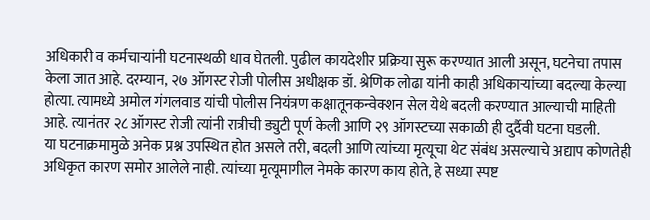अधिकारी व कर्मचाऱ्यांनी घटनास्थळी धाव घेतली. पुढील कायदेशीर प्रक्रिया सुरू करण्यात आली असून, घटनेचा तपास केला जात आहे. दरम्यान, २७ ऑगस्ट रोजी पोलीस अधीक्षक डॉ. श्रेणिक लोढा यांनी काही अधिकाऱ्यांच्या बदल्या केल्या होत्या. त्यामध्ये अमोल गंगलवाड यांची पोलीस नियंत्रण कक्षातूनकन्वेक्शन सेल येथे बदली करण्यात आल्याची माहिती आहे. त्यानंतर २८ ऑगस्ट रोजी त्यांनी रात्रीची ड्युटी पूर्ण केली आणि २९ ऑगस्टच्या सकाळी ही दुर्दैवी घटना घडली.
या घटनाक्रमामुळे अनेक प्रश्न उपस्थित होत असले तरी, बदली आणि त्यांच्या मृत्यूचा थेट संबंध असल्याचे अद्याप कोणतेही अधिकृत कारण समोर आलेले नाही. त्यांच्या मृत्यूमागील नेमके कारण काय होते, हे सध्या स्पष्ट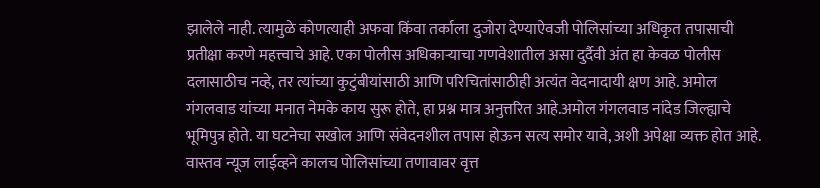झालेले नाही. त्यामुळे कोणत्याही अफवा किंवा तर्काला दुजोरा देण्याऐवजी पोलिसांच्या अधिकृत तपासाची प्रतीक्षा करणे महत्त्वाचे आहे. एका पोलीस अधिकाऱ्याचा गणवेशातील असा दुर्दैवी अंत हा केवळ पोलीस दलासाठीच नव्हे, तर त्यांच्या कुटुंबीयांसाठी आणि परिचितांसाठीही अत्यंत वेदनादायी क्षण आहे. अमोल गंगलवाड यांच्या मनात नेमके काय सुरू होते, हा प्रश्न मात्र अनुत्तरित आहे.अमोल गंगलवाड नांदेड जिल्ह्याचे भूमिपुत्र होते. या घटनेचा सखोल आणि संवेदनशील तपास होऊन सत्य समोर यावे, अशी अपेक्षा व्यक्त होत आहे.
वास्तव न्यूज लाईव्हने कालच पोलिसांच्या तणावावर वृत्त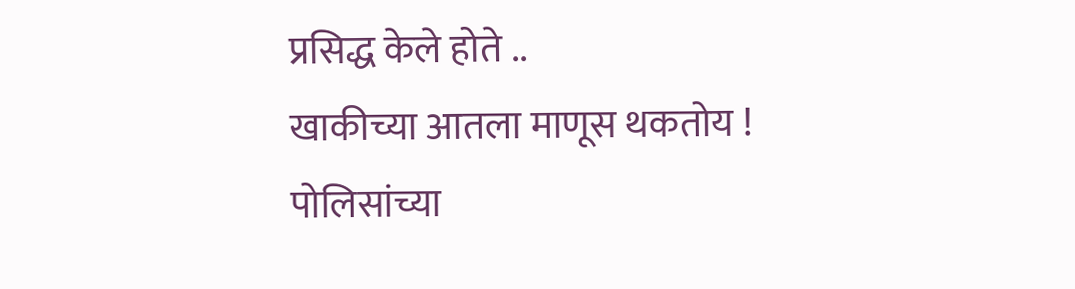प्रसिद्ध केले होते ..
खाकीच्या आतला माणूस थकतोय ! पोलिसांच्या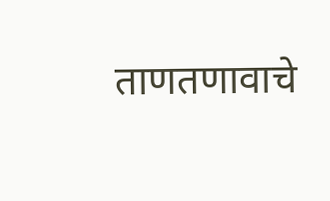ताणतणावाचे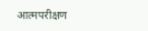आत्मपरीक्षण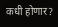कधी होणार?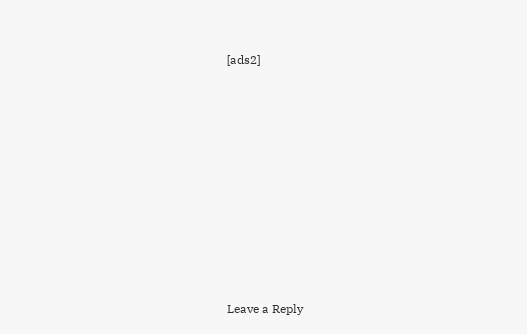[ads2]















Leave a Reply